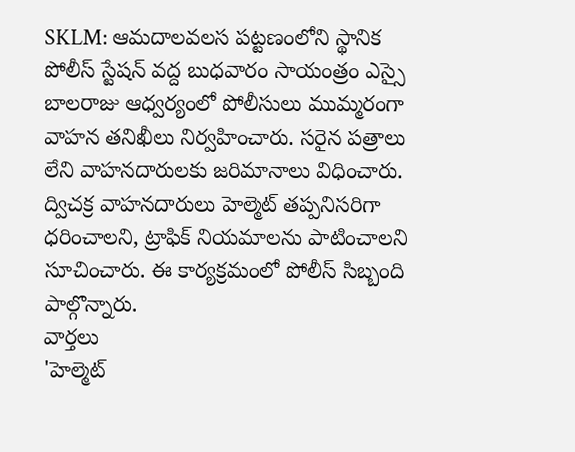SKLM: ఆమదాలవలస పట్టణంలోని స్థానిక పోలీస్ స్టేషన్ వద్ద బుధవారం సాయంత్రం ఎస్సై బాలరాజు ఆధ్వర్యంలో పోలీసులు ముమ్మరంగా వాహన తనిఖీలు నిర్వహించారు. సరైన పత్రాలు లేని వాహనదారులకు జరిమానాలు విధించారు. ద్విచక్ర వాహనదారులు హెల్మెట్ తప్పనిసరిగా ధరించాలని, ట్రాఫిక్ నియమాలను పాటించాలని సూచించారు. ఈ కార్యక్రమంలో పోలీస్ సిబ్బంది పాల్గొన్నారు.
వార్తలు
'హెల్మెట్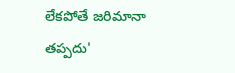లేకపోతే జరిమానా తప్పదు'